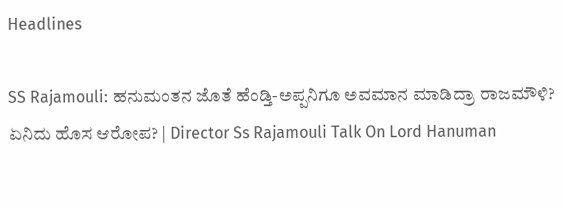Headlines

SS Rajamouli: ಹನುಮಂತನ ಜೊತೆ ಹೆಂಡ್ತಿ-ಅಪ್ಪನಿಗೂ ಅವಮಾನ ಮಾಡಿದ್ರಾ ರಾಜಮೌಳಿ? ಏನಿದು ಹೊಸ ಆರೋಪ? | Director Ss Rajamouli Talk On Lord Hanuman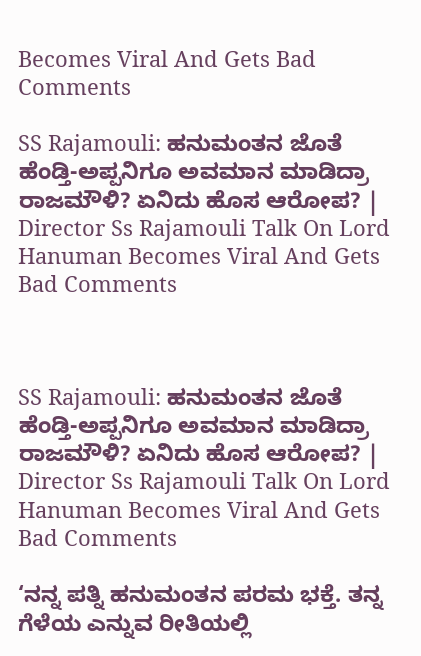Becomes Viral And Gets Bad Comments

SS Rajamouli: ಹನುಮಂತನ ಜೊತೆ ಹೆಂಡ್ತಿ-ಅಪ್ಪನಿಗೂ ಅವಮಾನ ಮಾಡಿದ್ರಾ ರಾಜಮೌಳಿ? ಏನಿದು ಹೊಸ ಆರೋಪ? | Director Ss Rajamouli Talk On Lord Hanuman Becomes Viral And Gets Bad Comments



SS Rajamouli: ಹನುಮಂತನ ಜೊತೆ ಹೆಂಡ್ತಿ-ಅಪ್ಪನಿಗೂ ಅವಮಾನ ಮಾಡಿದ್ರಾ ರಾಜಮೌಳಿ? ಏನಿದು ಹೊಸ ಆರೋಪ? | Director Ss Rajamouli Talk On Lord Hanuman Becomes Viral And Gets Bad Comments

‘ನನ್ನ ಪತ್ನಿ ಹನುಮಂತನ ಪರಮ ಭಕ್ತೆ. ತನ್ನ ಗೆಳೆಯ ಎನ್ನುವ ರೀತಿಯಲ್ಲಿ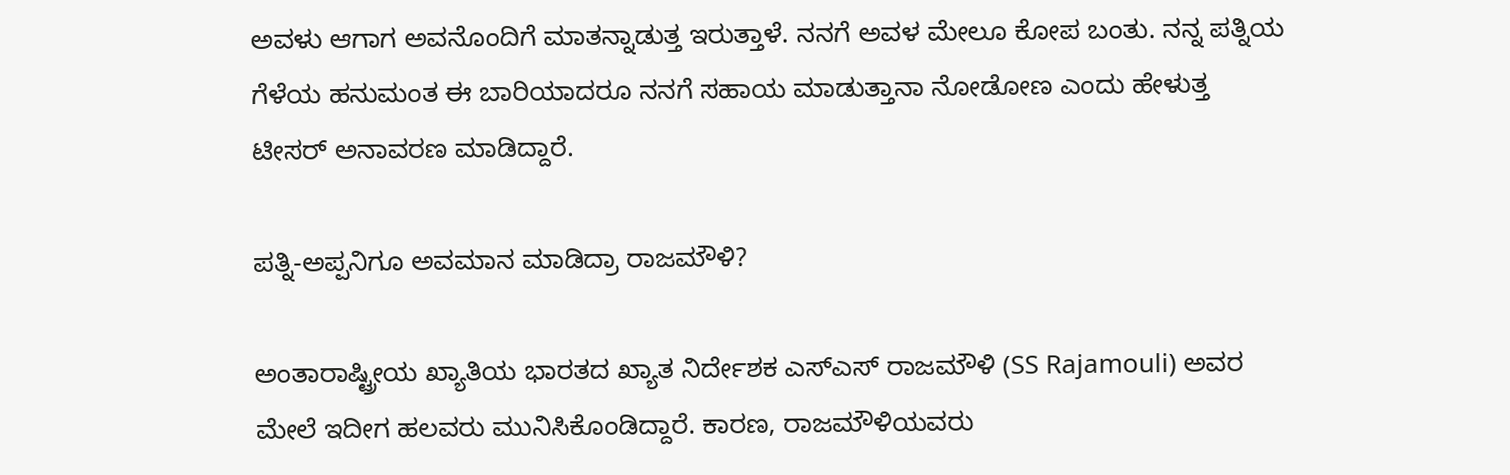ಅವಳು ಆಗಾಗ ಅವನೊಂದಿಗೆ ಮಾತನ್ನಾಡುತ್ತ ಇರುತ್ತಾಳೆ. ನನಗೆ ಅವಳ ಮೇಲೂ ಕೋಪ ಬಂತು. ನನ್ನ ಪತ್ನಿಯ ಗೆಳೆಯ ಹನುಮಂತ ಈ ಬಾರಿಯಾದರೂ ನನಗೆ ಸಹಾಯ ಮಾಡುತ್ತಾನಾ ನೋಡೋಣ ಎಂದು ಹೇಳುತ್ತ ಟೀಸರ್ ಅನಾವರಣ ಮಾಡಿದ್ದಾರೆ.

ಪತ್ನಿ-ಅಪ್ಪನಿಗೂ ಅವಮಾನ ಮಾಡಿದ್ರಾ ರಾಜಮೌಳಿ?

ಅಂತಾರಾಷ್ಟ್ರೀಯ ಖ್ಯಾತಿಯ ಭಾರತದ ಖ್ಯಾತ ನಿರ್ದೇಶಕ ಎಸ್‌ಎಸ್‌ ರಾಜಮೌಳಿ (SS Rajamouli) ಅವರ ಮೇಲೆ ಇದೀಗ ಹಲವರು ಮುನಿಸಿಕೊಂಡಿದ್ದಾರೆ. ಕಾರಣ, ರಾಜಮೌಳಿಯವರು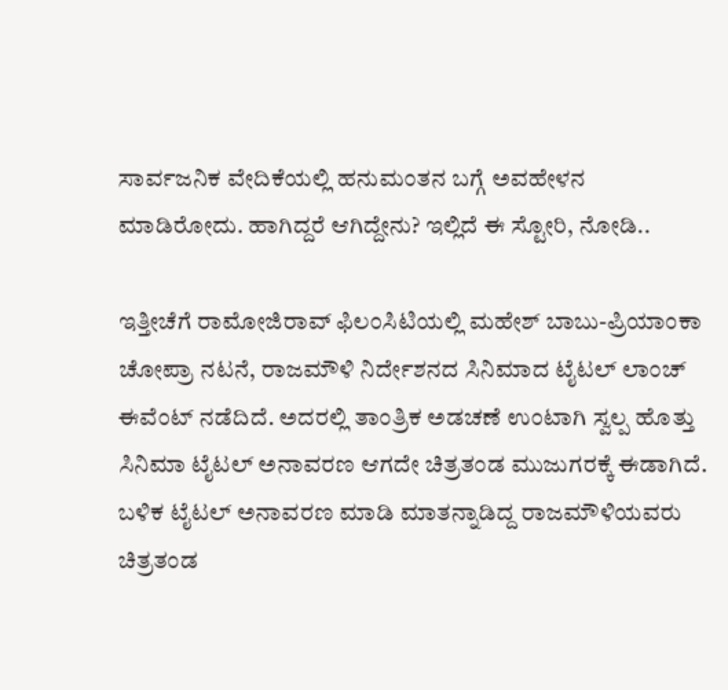ಸಾರ್ವಜನಿಕ ವೇದಿಕೆಯಲ್ಲಿ ಹನುಮಂತನ ಬಗ್ಗೆ ಅವಹೇಳನ ಮಾಡಿರೋದು. ಹಾಗಿದ್ದರೆ ಆಗಿದ್ದೇನು? ಇಲ್ಲಿದೆ ಈ ಸ್ಟೋರಿ, ನೋಡಿ..

ಇತ್ತೀಚೆಗೆ ರಾಮೋಜಿರಾವ್ ಫಿಲಂಸಿಟಿಯಲ್ಲಿ ಮಹೇಶ್ ಬಾಬು-ಪ್ರಿಯಾಂಕಾ ಚೋಪ್ರಾ ನಟನೆ, ರಾಜಮೌಳಿ ನಿರ್ದೇಶನದ ಸಿನಿಮಾದ ಟೈಟಲ್ ಲಾಂಚ್ ಈವೆಂಟ್ ನಡೆದಿದೆ. ಅದರಲ್ಲಿ ತಾಂತ್ರಿಕ ಅಡಚಣೆ ಉಂಟಾಗಿ ಸ್ವಲ್ಪ ಹೊತ್ತು ಸಿನಿಮಾ ಟೈಟಲ್ ಅನಾವರಣ ಆಗದೇ ಚಿತ್ರತಂಡ ಮುಜುಗರಕ್ಕೆ ಈಡಾಗಿದೆ. ಬಳಿಕ ಟೈಟಲ್ ಅನಾವರಣ ಮಾಡಿ ಮಾತನ್ನಾಡಿದ್ದ ರಾಜಮೌಳಿಯವರು ಚಿತ್ರತಂಡ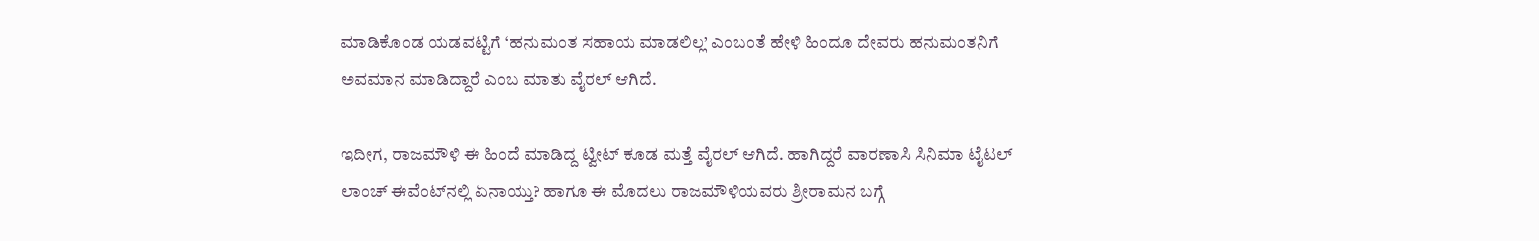ಮಾಡಿಕೊಂಡ ಯಡವಟ್ಟಿಗೆ ‘ಹನುಮಂತ ಸಹಾಯ ಮಾಡಲಿಲ್ಲ’ ಎಂಬಂತೆ ಹೇಳಿ ಹಿಂದೂ ದೇವರು ಹನುಮಂತನಿಗೆ ಅವಮಾನ ಮಾಡಿದ್ದಾರೆ ಎಂಬ ಮಾತು ವೈರಲ್ ಆಗಿದೆ.

ಇದೀಗ, ರಾಜಮೌಳಿ ಈ ಹಿಂದೆ ಮಾಡಿದ್ದ ಟ್ವೀಟ್ ಕೂಡ ಮತ್ತೆ ವೈರಲ್ ಆಗಿದೆ. ಹಾಗಿದ್ದರೆ ವಾರಣಾಸಿ ಸಿನಿಮಾ ಟೈಟಲ್ ಲಾಂಚ್ ಈವೆಂಟ್‌ನಲ್ಲಿ ಏನಾಯ್ತು? ಹಾಗೂ ಈ ಮೊದಲು ರಾಜಮೌಳಿಯವರು ಶ್ರೀರಾಮನ ಬಗ್ಗೆ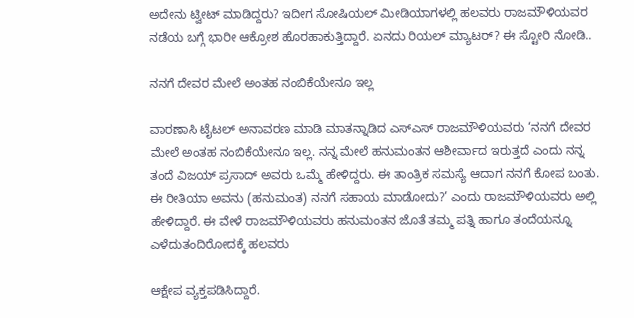ಅದೇನು ಟ್ವೀಟ್ ಮಾಡಿದ್ದರು? ಇದೀಗ ಸೋಷಿಯಲ್ ಮೀಡಿಯಾಗಳಲ್ಲಿ ಹಲವರು ರಾಜಮೌಳಿಯವರ ನಡೆಯ ಬಗ್ಗೆ ಭಾರೀ ಆಕ್ರೋಶ ಹೊರಹಾಕುತ್ತಿದ್ದಾರೆ. ಏನದು ರಿಯಲ್ ಮ್ಯಾಟರ್? ಈ ಸ್ಟೋರಿ ನೋಡಿ..

ನನಗೆ ದೇವರ ಮೇಲೆ ಅಂತಹ ನಂಬಿಕೆಯೇನೂ ಇಲ್ಲ

ವಾರಣಾಸಿ ಟೈಟಲ್ ಅನಾವರಣ ಮಾಡಿ ಮಾತನ್ನಾಡಿದ ಎಸ್‌ಎಸ್ ರಾಜಮೌಳಿಯವರು ‘ನನಗೆ ದೇವರ ಮೇಲೆ ಅಂತಹ ನಂಬಿಕೆಯೇನೂ ಇಲ್ಲ. ನನ್ನ ಮೇಲೆ ಹನುಮಂತನ ಆಶೀರ್ವಾದ ಇರುತ್ತದೆ ಎಂದು ನನ್ನ ತಂದೆ ವಿಜಯ್ ಪ್ರಸಾದ್ ಅವರು ಒಮ್ಮೆ ಹೇಳಿದ್ದರು. ಈ ತಾಂತ್ರಿಕ ಸಮಸ್ಯೆ ಆದಾಗ ನನಗೆ ಕೋಪ ಬಂತು. ಈ ರೀತಿಯಾ ಅವನು (ಹನುಮಂತ) ನನಗೆ ಸಹಾಯ ಮಾಡೋದು?’ ಎಂದು ರಾಜಮೌಳಿಯವರು ಅಲ್ಲಿ ಹೇಳಿದ್ದಾರೆ. ಈ ವೇಳೆ ರಾಜಮೌಳಿಯವರು ಹನುಮಂತನ ಜೊತೆ ತಮ್ಮ ಪತ್ನಿ ಹಾಗೂ ತಂದೆಯನ್ನೂ ಎಳೆದುತಂದಿರೋದಕ್ಕೆ ಹಲವರು

ಆಕ್ಷೇಪ ವ್ಯಕ್ತಪಡಿಸಿದ್ದಾರೆ.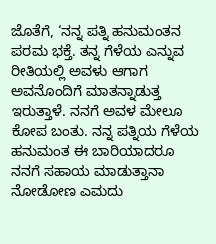ಜೊತೆಗೆ, ‘ನನ್ನ ಪತ್ನಿ ಹನುಮಂತನ ಪರಮ ಭಕ್ತೆ. ತನ್ನ ಗೆಳೆಯ ಎನ್ನುವ ರೀತಿಯಲ್ಲಿ ಅವಳು ಆಗಾಗ ಅವನೊಂದಿಗೆ ಮಾತನ್ನಾಡುತ್ತ ಇರುತ್ತಾಳೆ. ನನಗೆ ಅವಳ ಮೇಲೂ ಕೋಪ ಬಂತು. ನನ್ನ ಪತ್ನಿಯ ಗೆಳೆಯ ಹನುಮಂತ ಈ ಬಾರಿಯಾದರೂ ನನಗೆ ಸಹಾಯ ಮಾಡುತ್ತಾನಾ ನೋಡೋಣ ಎಮದು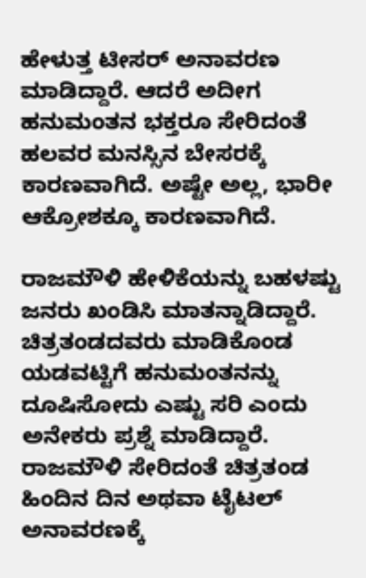ಹೇಳುತ್ತ ಟೀಸರ್ ಅನಾವರಣ ಮಾಡಿದ್ದಾರೆ. ಆದರೆ ಅದೀಗ ಹನುಮಂತನ ಭಕ್ತರೂ ಸೇರಿದಂತೆ ಹಲವರ ಮನಸ್ಸಿನ ಬೇಸರಕ್ಕೆ ಕಾರಣವಾಗಿದೆ. ಅಷ್ಟೇ ಅಲ್ಲ, ಭಾರೀ ಆಕ್ರೋಶಕ್ಕೂ ಕಾರಣವಾಗಿದೆ.

ರಾಜಮೌಳಿ ಹೇಳಿಕೆಯನ್ನು ಬಹಳಷ್ಟು ಜನರು ಖಂಡಿಸಿ ಮಾತನ್ನಾಡಿದ್ದಾರೆ. ಚಿತ್ರತಂಡದವರು ಮಾಡಿಕೊಂಡ ಯಡವಟ್ಟಿಗೆ ಹನುಮಂತನನ್ನು ದೂಷಿಸೋದು ಎಷ್ಟು ಸರಿ ಎಂದು ಅನೇಕರು ಪ್ರಶ್ನೆ ಮಾಡಿದ್ದಾರೆ. ರಾಜಮೌಳಿ ಸೇರಿದಂತೆ ಚಿತ್ರತಂಡ ಹಿಂದಿನ ದಿನ ಅಥವಾ ಟೈಟಲ್ ಅನಾವರಣಕ್ಕೆ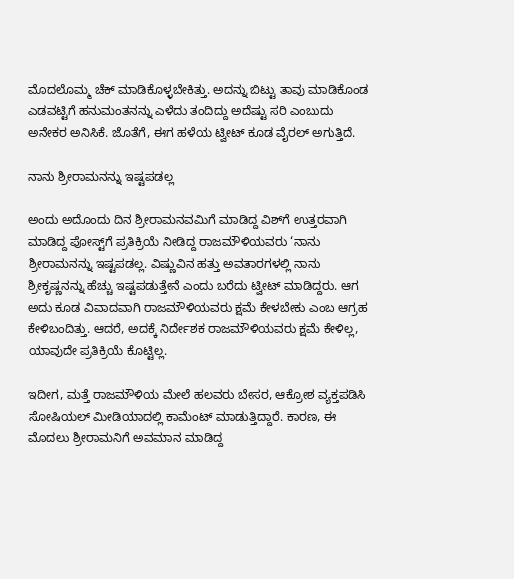ಮೊದಲೊಮ್ಮ ಚೆಕ್ ಮಾಡಿಕೊಳ್ಳಬೇಕಿತ್ತು. ಅದನ್ನು ಬಿಟ್ಟು ತಾವು ಮಾಡಿಕೊಂಡ ಎಡವಟ್ಟಿಗೆ ಹನುಮಂತನನ್ನು ಎಳೆದು ತಂದಿದ್ದು ಅದೆಷ್ಟು ಸರಿ ಎಂಬುದು ಅನೇಕರ ಅನಿಸಿಕೆ. ಜೊತೆಗೆ, ಈಗ ಹಳೆಯ ಟ್ವೀಟ್ ಕೂಡ ವೈರಲ್ ಅಗುತ್ತಿದೆ.

ನಾನು ಶ್ರೀರಾಮನನ್ನು ಇಷ್ಟಪಡಲ್ಲ

ಅಂದು ಅದೊಂದು ದಿನ ಶ್ರೀರಾಮನವಮಿಗೆ ಮಾಡಿದ್ದ ವಿಶ್‌ಗೆ ಉತ್ತರವಾಗಿ ಮಾಡಿದ್ದ ಪೋಸ್ಟ್‌ಗೆ ಪ್ರತಿಕ್ರಿಯೆ ನೀಡಿದ್ದ ರಾಜಮೌಳಿಯವರು ‘ನಾನು ಶ್ರೀರಾಮನನ್ನು ಇಷ್ಟಪಡಲ್ಲ. ವಿಷ್ಣುವಿನ ಹತ್ತು ಅವತಾರಗಳಲ್ಲಿ ನಾನು ಶ್ರೀಕೃಷ್ಣನನ್ನು ಹೆಚ್ಚು ಇಷ್ಟಪಡುತ್ತೇನೆ ಎಂದು ಬರೆದು ಟ್ವೀಟ್ ಮಾಡಿದ್ದರು. ಆಗ ಅದು ಕೂಡ ವಿವಾದವಾಗಿ ರಾಜಮೌಳಿಯವರು ಕ್ಷಮೆ ಕೇಳಬೇಕು ಎಂಬ ಆಗ್ರಹ ಕೇಳಿಬಂದಿತ್ತು. ಆದರೆ, ಅದಕ್ಕೆ ನಿರ್ದೇಶಕ ರಾಜಮೌಳಿಯವರು ಕ್ಷಮೆ ಕೇಳಿಲ್ಲ, ಯಾವುದೇ ಪ್ರತಿಕ್ರಿಯೆ ಕೊಟ್ಟಿಲ್ಲ.

ಇದೀಗ, ಮತ್ತೆ ರಾಜಮೌಳಿಯ ಮೇಲೆ ಹಲವರು ಬೇಸರ, ಆಕ್ರೋಶ ವ್ಯಕ್ತಪಡಿಸಿ ಸೋಷಿಯಲ್ ಮೀಡಿಯಾದಲ್ಲಿ ಕಾಮೆಂಟ್ ಮಾಡುತ್ತಿದ್ದಾರೆ. ಕಾರಣ, ಈ ಮೊದಲು ಶ್ರೀರಾಮನಿಗೆ ಅವಮಾನ ಮಾಡಿದ್ದ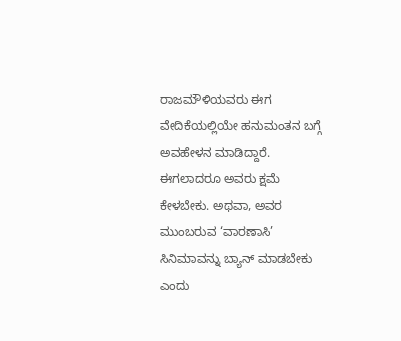ರಾಜಮೌಳಿಯವರು ಈಗ ವೇದಿಕೆಯಲ್ಲಿಯೇ ಹನುಮಂತನ ಬಗ್ಗೆ ಅವಹೇಳನ ಮಾಡಿದ್ದಾರೆ. ಈಗಲಾದರೂ ಅವರು ಕ್ಷಮೆ ಕೇಳಬೇಕು. ಅಥವಾ, ಅವರ ಮುಂಬರುವ ‘ವಾರಣಾಸಿ’ ಸಿನಿಮಾವನ್ನು ಬ್ಯಾನ್ ಮಾಡಬೇಕು ಎಂದು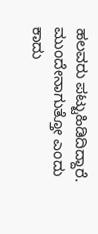ಹಲವರು ಪಟ್ಟುಹಿಡಿದಿದ್ದಾರೆ. ಮುಂದೇನಾಗುತ್ತೋ ಎಂದು ಕಾದು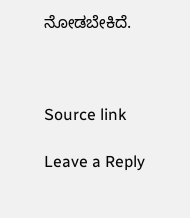ನೋಡಬೇಕಿದೆ.



Source link

Leave a Reply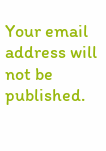Your email address will not be published.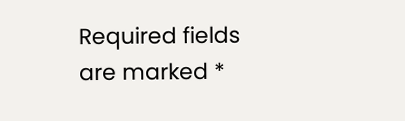Required fields are marked *